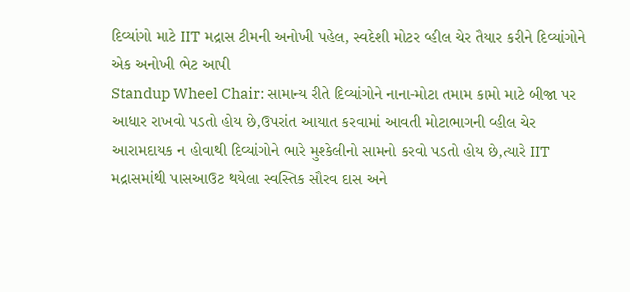દિવ્યાંગો માટે IIT મદ્રાસ ટીમની અનોખી પહેલ, સ્વદેશી મોટર વ્હીલ ચેર તૈયાર કરીને દિવ્યાંગોને એક અનોખી ભેટ આપી
Standup Wheel Chair: સામાન્ય રીતે દિવ્યાંગોને નાના-મોટા તમામ કામો માટે બીજા પર આધાર રાખવો પડતો હોય છે,ઉપરાંત આયાત કરવામાં આવતી મોટાભાગની વ્હીલ ચેર આરામદાયક ન હોવાથી દિવ્યાંગોને ભારે મુશ્કેલીનો સામનો કરવો પડતો હોય છે,ત્યારે IIT મદ્રાસમાંથી પાસઆઉટ થયેલા સ્વસ્તિક સૌરવ દાસ અને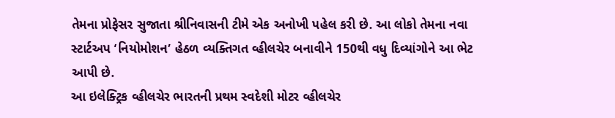તેમના પ્રોફેસર સુજાતા શ્રીનિવાસની ટીમે એક અનોખી પહેલ કરી છે. આ લોકો તેમના નવા સ્ટાર્ટઅપ ‘નિયોમોશન’ હેઠળ વ્યક્તિગત વ્હીલચેર બનાવીને 150થી વધુ દિવ્યાંગોને આ ભેટ આપી છે.
આ ઇલેક્ટ્રિક વ્હીલચેર ભારતની પ્રથમ સ્વદેશી મોટર વ્હીલચેર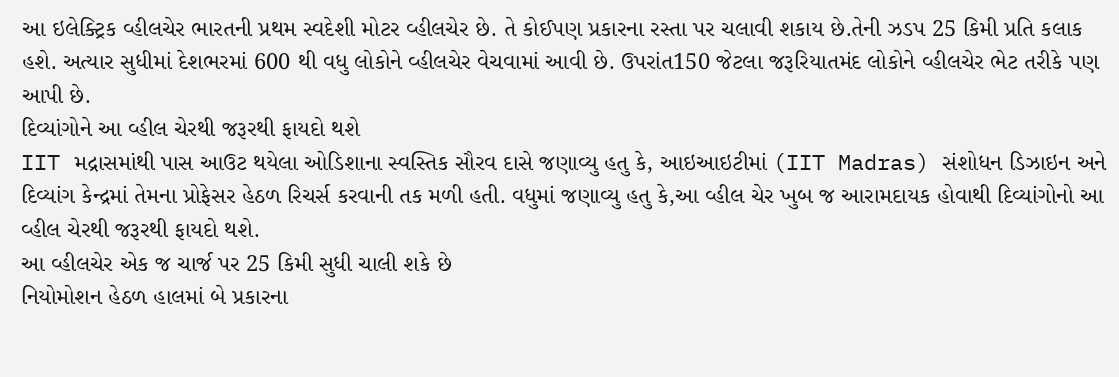આ ઇલેક્ટ્રિક વ્હીલચેર ભારતની પ્રથમ સ્વદેશી મોટર વ્હીલચેર છે. તે કોઈપણ પ્રકારના રસ્તા પર ચલાવી શકાય છે.તેની ઝડપ 25 કિમી પ્રતિ કલાક હશે. અત્યાર સુધીમાં દેશભરમાં 600 થી વધુ લોકોને વ્હીલચેર વેચવામાં આવી છે. ઉપરાંત150 જેટલા જરૂરિયાતમંદ લોકોને વ્હીલચેર ભેટ તરીકે પણ આપી છે.
દિવ્યાંગોને આ વ્હીલ ચેરથી જરૂરથી ફાયદો થશે
IIT મદ્રાસમાંથી પાસ આઉટ થયેલા ઓડિશાના સ્વસ્તિક સૌરવ દાસે જણાવ્યુ હતુ કે, આઇઆઇટીમાં (IIT Madras) સંશોધન ડિઝાઇન અને દિવ્યાંગ કેન્દ્રમાં તેમના પ્રોફેસર હેઠળ રિચર્સ કરવાની તક મળી હતી. વધુમાં જણાવ્યુ હતુ કે,આ વ્હીલ ચેર ખુબ જ આરામદાયક હોવાથી દિવ્યાંગોનો આ વ્હીલ ચેરથી જરૂરથી ફાયદો થશે.
આ વ્હીલચેર એક જ ચાર્જ પર 25 કિમી સુધી ચાલી શકે છે
નિયોમોશન હેઠળ હાલમાં બે પ્રકારના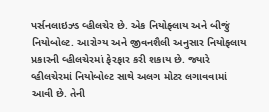પર્સનલાઇઝ્ડ વ્હીલચેર છે. એક નિયોફ્લાય અને બીજું નિયોબોલ્ટ. આરોગ્ય અને જીવનશૈલી અનુસાર નિયોફ્લાય પ્રકારની વ્હીલચેરમાં ફેરફાર કરી શકાય છે. જ્યારે વ્હીલચેરમાં નિયોબોલ્ટ સાથે અલગ મોટર લગાવવામાં આવી છે. તેની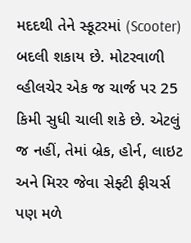મદદથી તેને સ્કૂટરમાં (Scooter) બદલી શકાય છે. મોટરવાળી વ્હીલચેર એક જ ચાર્જ પર 25 કિમી સુધી ચાલી શકે છે. એટલું જ નહીં, તેમાં બ્રેક, હોર્ન, લાઇટ અને મિરર જેવા સેફ્ટી ફીચર્સ પણ મળે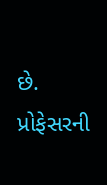છે. પ્રોફેસરની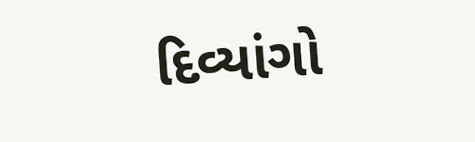દિવ્યાંગો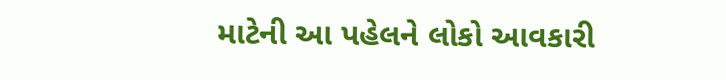માટેની આ પહેલને લોકો આવકારી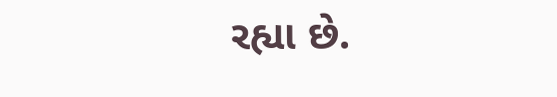રહ્યા છે.